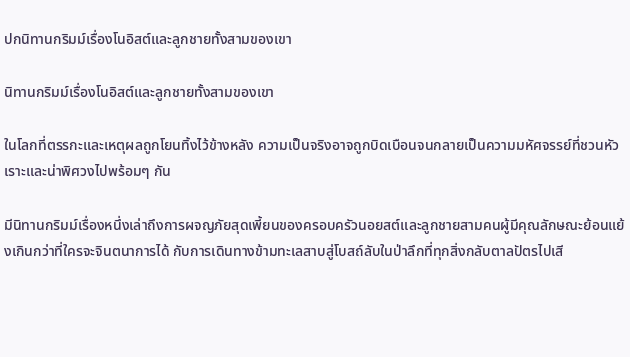ปกนิทานกริมม์เรื่องโนอิสต์และลูกชายทั้งสามของเขา

นิทานกริมม์เรื่องโนอิสต์และลูกชายทั้งสามของเขา

ในโลกที่ตรรกะและเหตุผลถูกโยนทิ้งไว้ข้างหลัง ความเป็นจริงอาจถูกบิดเบือนจนกลายเป็นความมหัศจรรย์ที่ชวนหัวเราะและน่าพิศวงไปพร้อมๆ กัน

มีนิทานกริมม์เรื่องหนึ่งเล่าถึงการผจญภัยสุดเพี้ยนของครอบครัวนอยสต์และลูกชายสามคนผู้มีคุณลักษณะย้อนแย้งเกินกว่าที่ใครจะจินตนาการได้ กับการเดินทางข้ามทะเลสาบสู่โบสถ์ลับในป่าลึกที่ทุกสิ่งกลับตาลปัตรไปเสี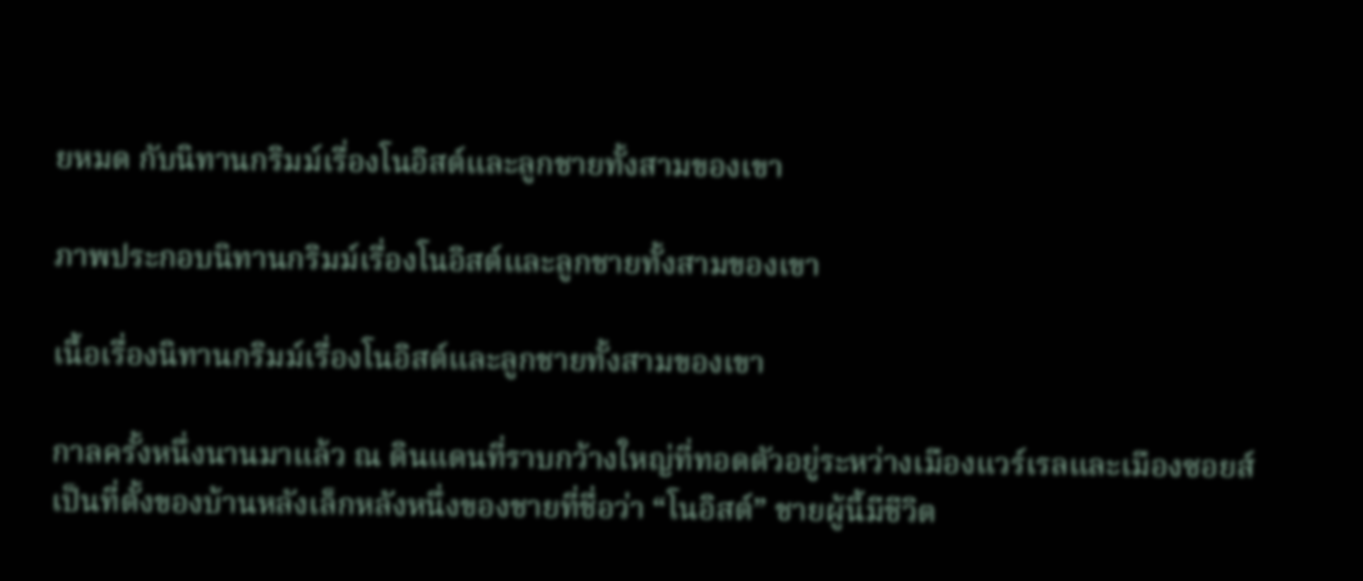ยหมด กับนิทานกริมม์เรื่องโนอิสต์และลูกชายทั้งสามของเขา

ภาพประกอบนิทานกริมม์เรื่องโนอิสต์และลูกชายทั้งสามของเขา

เนื้อเรื่องนิทานกริมม์เรื่องโนอิสต์และลูกชายทั้งสามของเขา

กาลครั้งหนึ่งนานมาแล้ว ณ ดินแดนที่ราบกว้างใหญ่ที่ทอดตัวอยู่ระหว่างเมืองแวร์เรลและเมืองซอยส์ เป็นที่ตั้งของบ้านหลังเล็กหลังหนึ่งของชายที่ชื่อว่า “โนอิสต์” ชายผู้นี้มีชีวิต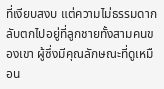ที่เงียบสงบ แต่ความไม่ธรรมดากลับตกไปอยู่ที่ลูกชายทั้งสามคนของเขา ผู้ซึ่งมีคุณลักษณะที่ดูเหมือน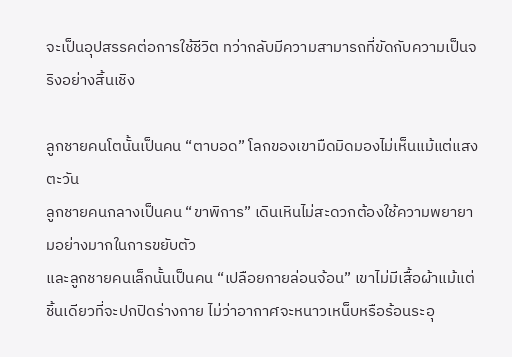จะเป็นอุปสรรคต่อการใช้ชีวิต ทว่ากลับมีความสามารถที่ขัดกับความเป็นจริงอย่างสิ้นเชิง

ลูกชายคนโตนั้นเป็นคน “ตาบอด” โลกของเขามืดมิดมองไม่เห็นแม้แต่แสงตะวัน
ลูกชายคนกลางเป็นคน “ขาพิการ” เดินเหินไม่สะดวกต้องใช้ความพยายามอย่างมากในการขยับตัว
และลูกชายคนเล็กนั้นเป็นคน “เปลือยกายล่อนจ้อน” เขาไม่มีเสื้อผ้าแม้แต่ชิ้นเดียวที่จะปกปิดร่างกาย ไม่ว่าอากาศจะหนาวเหน็บหรือร้อนระอุ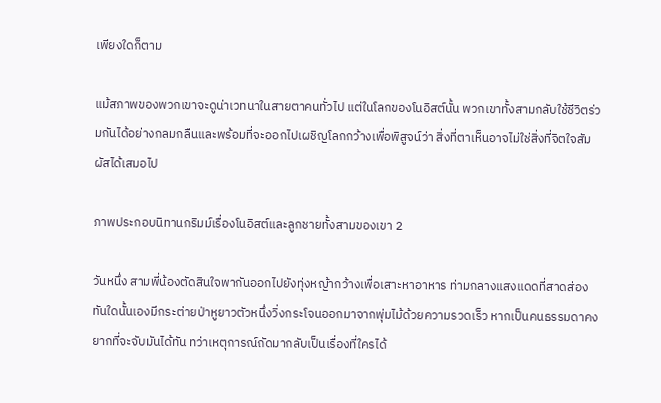เพียงใดก็ตาม

แม้สภาพของพวกเขาจะดูน่าเวทนาในสายตาคนทั่วไป แต่ในโลกของโนอิสต์นั้น พวกเขาทั้งสามกลับใช้ชีวิตร่วมกันได้อย่างกลมกลืนและพร้อมที่จะออกไปเผชิญโลกกว้างเพื่อพิสูจน์ว่า สิ่งที่ตาเห็นอาจไม่ใช่สิ่งที่จิตใจสัมผัสได้เสมอไป

ภาพประกอบนิทานกริมม์เรื่องโนอิสต์และลูกชายทั้งสามของเขา 2

วันหนึ่ง สามพี่น้องตัดสินใจพากันออกไปยังทุ่งหญ้ากว้างเพื่อเสาะหาอาหาร ท่ามกลางแสงแดดที่สาดส่อง ทันใดนั้นเองมีกระต่ายป่าหูยาวตัวหนึ่งวิ่งกระโจนออกมาจากพุ่มไม้ด้วยความรวดเร็ว หากเป็นคนธรรมดาคงยากที่จะจับมันได้ทัน ทว่าเหตุการณ์ถัดมากลับเป็นเรื่องที่ใครได้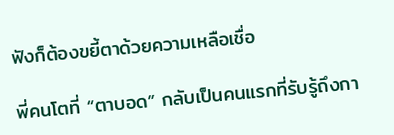ฟังก็ต้องขยี้ตาด้วยความเหลือเชื่อ

พี่คนโตที่ “ตาบอด” กลับเป็นคนแรกที่รับรู้ถึงกา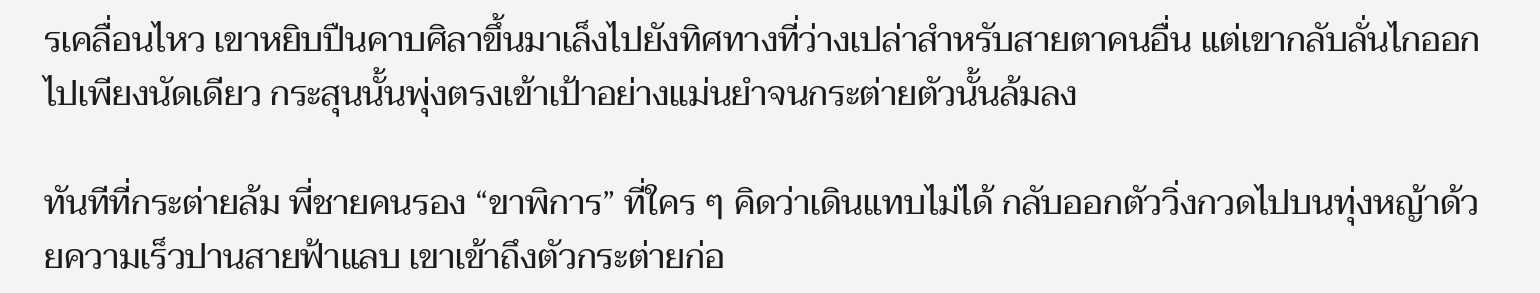รเคลื่อนไหว เขาหยิบปืนคาบศิลาขึ้นมาเล็งไปยังทิศทางที่ว่างเปล่าสำหรับสายตาคนอื่น แต่เขากลับลั่นไกออกไปเพียงนัดเดียว กระสุนนั้นพุ่งตรงเข้าเป้าอย่างแม่นยำจนกระต่ายตัวนั้นล้มลง

ทันทีที่กระต่ายล้ม พี่ชายคนรอง “ขาพิการ” ที่ใคร ๆ คิดว่าเดินแทบไม่ได้ กลับออกตัววิ่งกวดไปบนทุ่งหญ้าด้วยความเร็วปานสายฟ้าแลบ เขาเข้าถึงตัวกระต่ายก่อ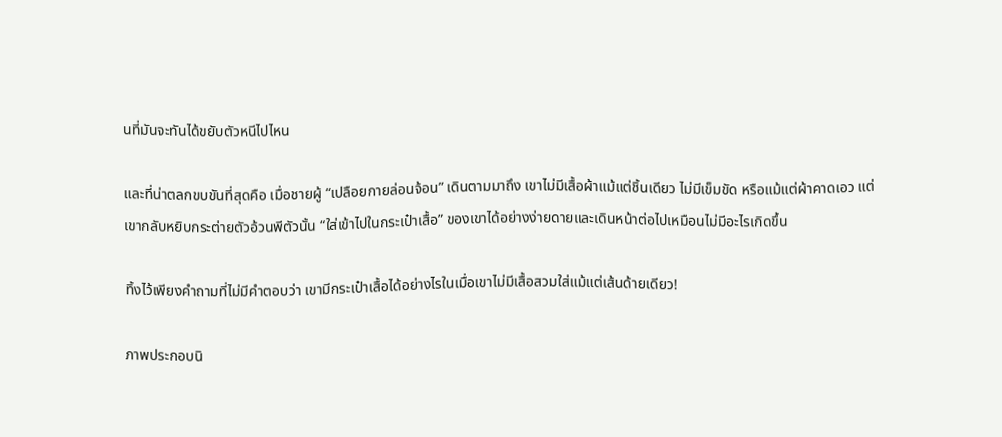นที่มันจะทันได้ขยับตัวหนีไปไหน

และที่น่าตลกขบขันที่สุดคือ เมื่อชายผู้ “เปลือยกายล่อนจ้อน” เดินตามมาถึง เขาไม่มีเสื้อผ้าแม้แต่ชิ้นเดียว ไม่มีเข็มขัด หรือแม้แต่ผ้าคาดเอว แต่เขากลับหยิบกระต่ายตัวอ้วนพีตัวนั้น “ใส่เข้าไปในกระเป๋าเสื้อ” ของเขาได้อย่างง่ายดายและเดินหน้าต่อไปเหมือนไม่มีอะไรเกิดขึ้น

ทิ้งไว้เพียงคำถามที่ไม่มีคำตอบว่า เขามีกระเป๋าเสื้อได้อย่างไรในเมื่อเขาไม่มีเสื้อสวมใส่แม้แต่เส้นด้ายเดียว!

ภาพประกอบนิ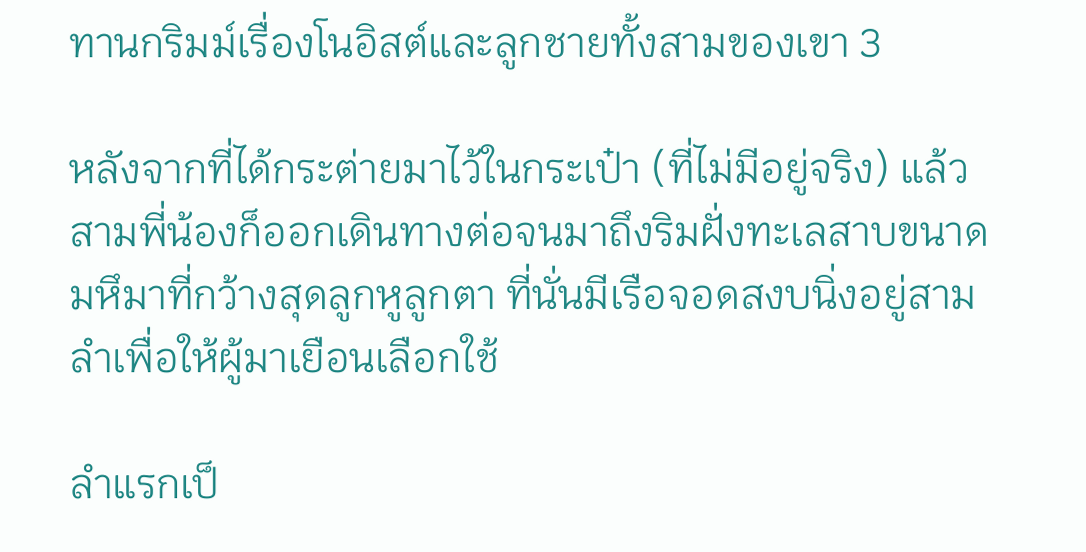ทานกริมม์เรื่องโนอิสต์และลูกชายทั้งสามของเขา 3

หลังจากที่ได้กระต่ายมาไว้ในกระเป๋า (ที่ไม่มีอยู่จริง) แล้ว สามพี่น้องก็ออกเดินทางต่อจนมาถึงริมฝั่งทะเลสาบขนาดมหึมาที่กว้างสุดลูกหูลูกตา ที่นั่นมีเรือจอดสงบนิ่งอยู่สามลำเพื่อให้ผู้มาเยือนเลือกใช้

ลำแรกเป็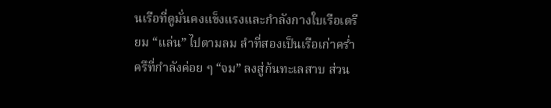นเรือที่ดูมั่นคงแข็งแรงและกำลังกางใบเรือเตรียม “แล่น” ไปตามลม ลำที่สองเป็นเรือเก่าคร่ำครึที่กำลังค่อย ๆ “จม” ลงสู่ก้นทะเลสาบ ส่วน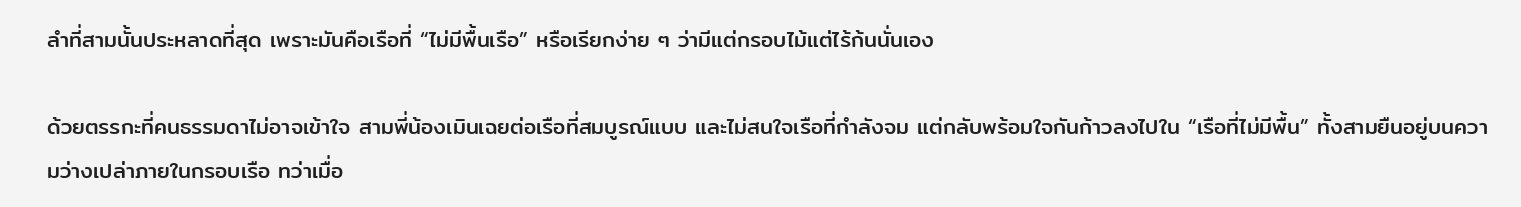ลำที่สามนั้นประหลาดที่สุด เพราะมันคือเรือที่ “ไม่มีพื้นเรือ” หรือเรียกง่าย ๆ ว่ามีแต่กรอบไม้แต่ไร้ก้นนั่นเอง

ด้วยตรรกะที่คนธรรมดาไม่อาจเข้าใจ สามพี่น้องเมินเฉยต่อเรือที่สมบูรณ์แบบ และไม่สนใจเรือที่กำลังจม แต่กลับพร้อมใจกันก้าวลงไปใน “เรือที่ไม่มีพื้น” ทั้งสามยืนอยู่บนความว่างเปล่าภายในกรอบเรือ ทว่าเมื่อ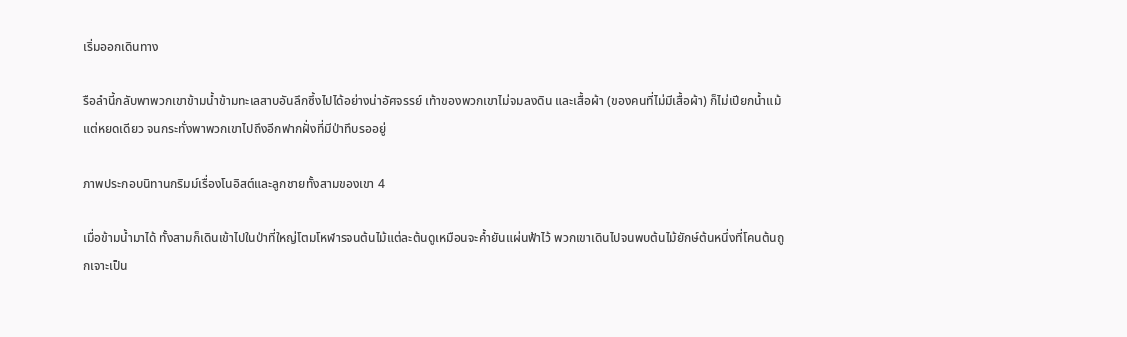เริ่มออกเดินทาง

รือลำนี้กลับพาพวกเขาข้ามน้ำข้ามทะเลสาบอันลึกซึ้งไปได้อย่างน่าอัศจรรย์ เท้าของพวกเขาไม่จมลงดิน และเสื้อผ้า (ของคนที่ไม่มีเสื้อผ้า) ก็ไม่เปียกน้ำแม้แต่หยดเดียว จนกระทั่งพาพวกเขาไปถึงอีกฟากฝั่งที่มีป่าทึบรออยู่

ภาพประกอบนิทานกริมม์เรื่องโนอิสต์และลูกชายทั้งสามของเขา 4

เมื่อข้ามน้ำมาได้ ทั้งสามก็เดินเข้าไปในป่าที่ใหญ่โตมโหฬารจนต้นไม้แต่ละต้นดูเหมือนจะค้ำยันแผ่นฟ้าไว้ พวกเขาเดินไปจนพบต้นไม้ยักษ์ต้นหนึ่งที่โคนต้นถูกเจาะเป็น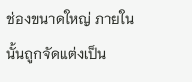ช่องขนาดใหญ่ ภายในนั้นถูกจัดแต่งเป็น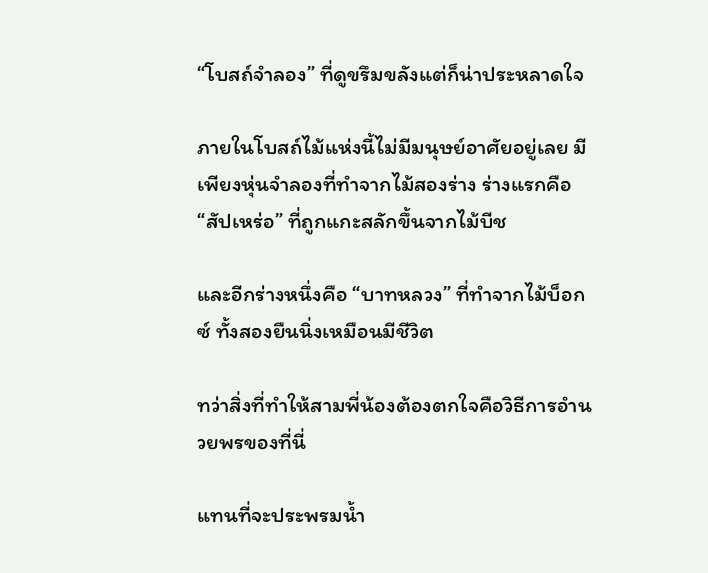“โบสถ์จำลอง” ที่ดูขรึมขลังแต่ก็น่าประหลาดใจ

ภายในโบสถ์ไม้แห่งนี้ไม่มีมนุษย์อาศัยอยู่เลย มีเพียงหุ่นจำลองที่ทำจากไม้สองร่าง ร่างแรกคือ “สัปเหร่อ” ที่ถูกแกะสลักขึ้นจากไม้บีช

และอีกร่างหนึ่งคือ “บาทหลวง” ที่ทำจากไม้บ็อกซ์ ทั้งสองยืนนิ่งเหมือนมีชีวิต

ทว่าสิ่งที่ทำให้สามพี่น้องต้องตกใจคือวิธีการอำนวยพรของที่นี่

แทนที่จะประพรมน้ำ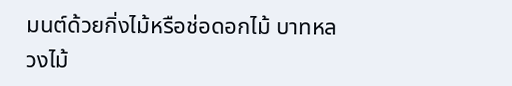มนต์ด้วยกิ่งไม้หรือช่อดอกไม้ บาทหลวงไม้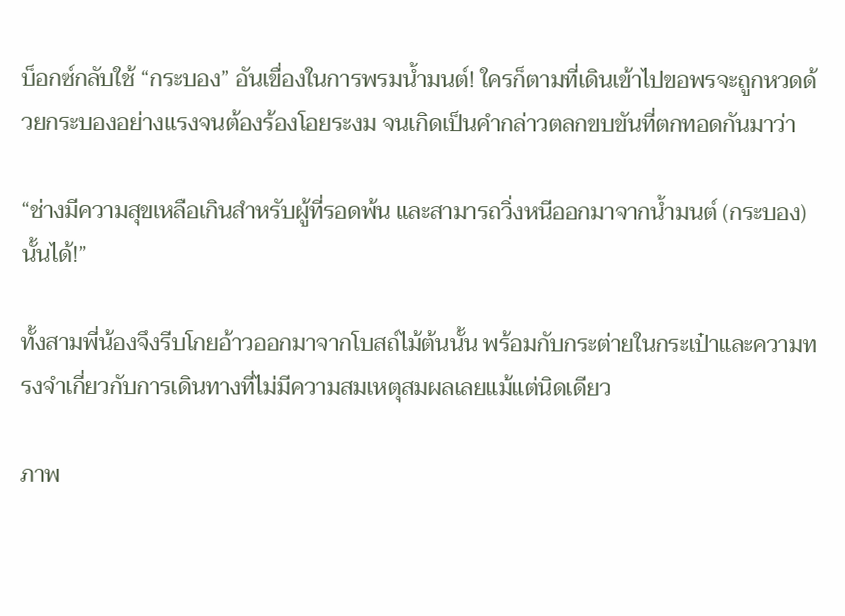บ็อกซ์กลับใช้ “กระบอง” อันเขื่องในการพรมน้ำมนต์! ใครก็ตามที่เดินเข้าไปขอพรจะถูกหวดด้วยกระบองอย่างแรงจนต้องร้องโอยระงม จนเกิดเป็นคำกล่าวตลกขบขันที่ตกทอดกันมาว่า

“ช่างมีความสุขเหลือเกินสำหรับผู้ที่รอดพ้น และสามารถวิ่งหนีออกมาจากน้ำมนต์ (กระบอง) นั้นได้!”

ทั้งสามพี่น้องจึงรีบโกยอ้าวออกมาจากโบสถ์ไม้ต้นนั้น พร้อมกับกระต่ายในกระเป๋าและความทรงจำเกี่ยวกับการเดินทางที่ไม่มีความสมเหตุสมผลเลยแม้แต่นิดเดียว

ภาพ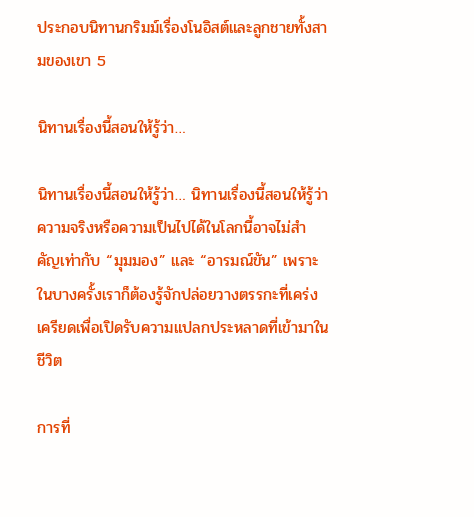ประกอบนิทานกริมม์เรื่องโนอิสต์และลูกชายทั้งสามของเขา 5

นิทานเรื่องนี้สอนให้รู้ว่า…

นิทานเรื่องนี้สอนให้รู้ว่า… นิทานเรื่องนี้สอนให้รู้ว่า ความจริงหรือความเป็นไปได้ในโลกนี้อาจไม่สำคัญเท่ากับ “มุมมอง” และ “อารมณ์ขัน” เพราะในบางครั้งเราก็ต้องรู้จักปล่อยวางตรรกะที่เคร่งเครียดเพื่อเปิดรับความแปลกประหลาดที่เข้ามาในชีวิต

การที่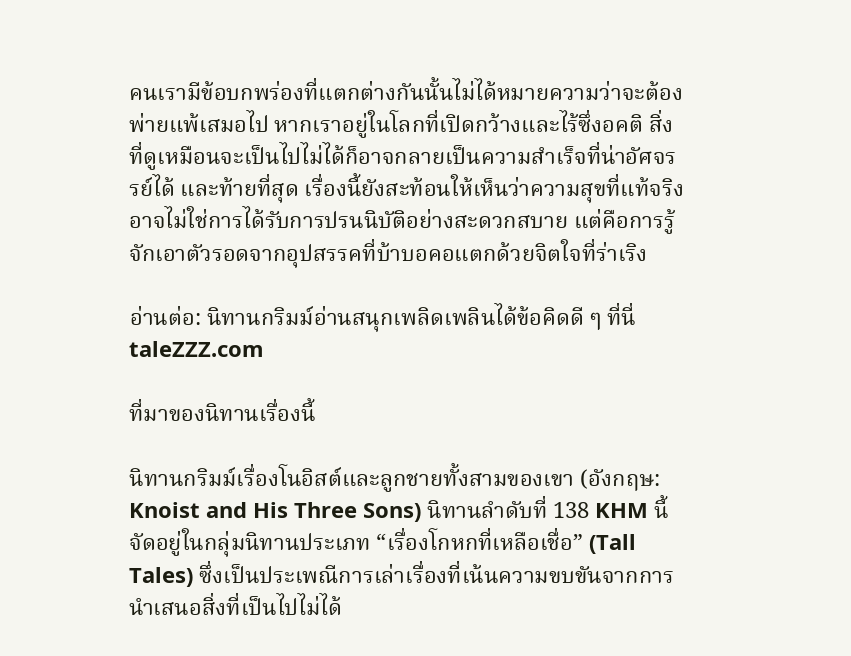คนเรามีข้อบกพร่องที่แตกต่างกันนั้นไม่ได้หมายความว่าจะต้องพ่ายแพ้เสมอไป หากเราอยู่ในโลกที่เปิดกว้างและไร้ซึ่งอคติ สิ่งที่ดูเหมือนจะเป็นไปไม่ได้ก็อาจกลายเป็นความสำเร็จที่น่าอัศจรรย์ได้ และท้ายที่สุด เรื่องนี้ยังสะท้อนให้เห็นว่าความสุขที่แท้จริงอาจไม่ใช่การได้รับการปรนนิบัติอย่างสะดวกสบาย แต่คือการรู้จักเอาตัวรอดจากอุปสรรคที่บ้าบอคอแตกด้วยจิตใจที่ร่าเริง

อ่านต่อ: นิทานกริมม์อ่านสนุกเพลิดเพลินได้ข้อคิดดี ๆ ที่นี่ taleZZZ.com

ที่มาของนิทานเรื่องนี้

นิทานกริมม์เรื่องโนอิสต์และลูกชายทั้งสามของเขา (อังกฤษ: Knoist and His Three Sons) นิทานลำดับที่ 138 KHM นี้จัดอยู่ในกลุ่มนิทานประเภท “เรื่องโกหกที่เหลือเชื่อ” (Tall Tales) ซึ่งเป็นประเพณีการเล่าเรื่องที่เน้นความขบขันจากการนำเสนอสิ่งที่เป็นไปไม่ได้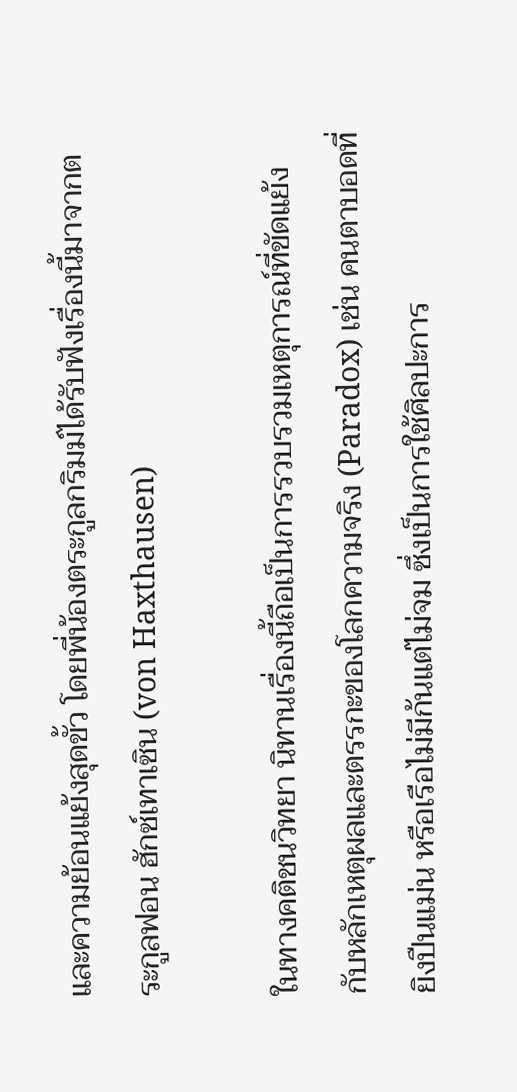และความย้อนแย้งสุดขั้ว โดยพี่น้องตระกูลกริมม์ได้รับฟังเรื่องนี้มาจากตระกูลฟอน ฮักซ์เทาเซิน (von Haxthausen)

ในทางคติชนวิทยา นิทานเรื่องนี้ถือเป็นการรวบรวมเหตุการณ์ที่ขัดแย้งกับหลักเหตุผลและตรรกะของโลกความจริง (Paradox) เช่น คนตาบอดที่ยิงปืนแม่น หรือเรือไม่มีก้นแต่ไม่จม ซึ่งเป็นการใช้ศิลปะการ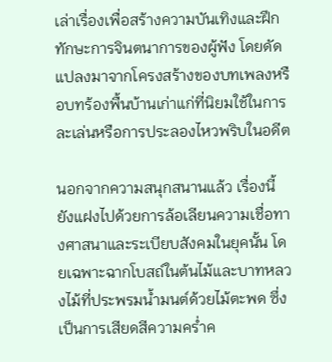เล่าเรื่องเพื่อสร้างความบันเทิงและฝึกทักษะการจินตนาการของผู้ฟัง โดยดัดแปลงมาจากโครงสร้างของบทเพลงหรือบทร้องพื้นบ้านเก่าแก่ที่นิยมใช้ในการละเล่นหรือการประลองไหวพริบในอดีต

นอกจากความสนุกสนานแล้ว เรื่องนี้ยังแฝงไปด้วยการล้อเลียนความเชื่อทางศาสนาและระเบียบสังคมในยุคนั้น โดยเฉพาะฉากโบสถ์ในต้นไม้และบาทหลวงไม้ที่ประพรมน้ำมนต์ด้วยไม้ตะพด ซึ่งเป็นการเสียดสีความคร่ำค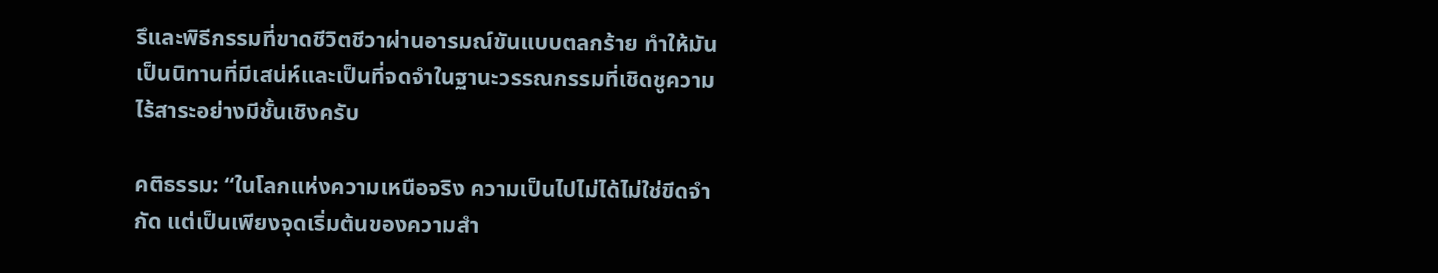รึและพิธีกรรมที่ขาดชีวิตชีวาผ่านอารมณ์ขันแบบตลกร้าย ทำให้มันเป็นนิทานที่มีเสน่ห์และเป็นที่จดจำในฐานะวรรณกรรมที่เชิดชูความไร้สาระอย่างมีชั้นเชิงครับ

คติธรรม: “ในโลกแห่งความเหนือจริง ความเป็นไปไม่ได้ไม่ใช่ขีดจำกัด แต่เป็นเพียงจุดเริ่มต้นของความสำ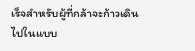เร็จสำหรับผู้ที่กล้าจะก้าวเดินไปในแบบ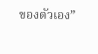ของตัวเอง”